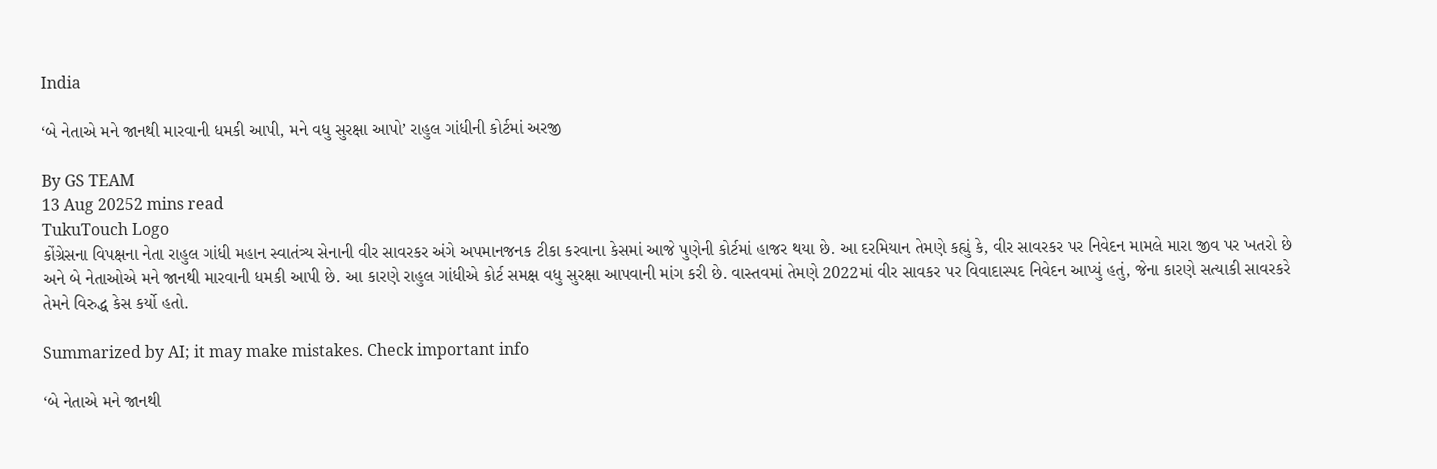India

‘બે નેતાએ મને જાનથી મારવાની ધમકી આપી, મને વધુ સુરક્ષા આપો’ રાહુલ ગાંધીની કોર્ટમાં અરજી

By GS TEAM
13 Aug 20252 mins read
TukuTouch Logo
કોંગ્રેસના વિપક્ષના નેતા રાહુલ ગાંધી મહાન સ્વાતંત્ર્ય સેનાની વીર સાવરકર અંગે અપમાનજનક ટીકા કરવાના કેસમાં આજે પુણેની કોર્ટમાં હાજર થયા છે. આ દરમિયાન તેમણે કહ્યું કે, વીર સાવરકર પર નિવેદન મામલે મારા જીવ પર ખતરો છે અને બે નેતાઓએ મને જાનથી મારવાની ધમકી આપી છે. આ કારણે રાહુલ ગાંધીએ કોર્ટ સમક્ષ વધુ સુરક્ષા આપવાની માંગ કરી છે. વાસ્તવમાં તેમણે 2022માં વીર સાવકર પર વિવાદાસ્પદ નિવેદન આપ્યું હતું, જેના કારણે સત્યાકી સાવરકરે તેમને વિરુદ્ધ કેસ કર્યો હતો.

Summarized by AI; it may make mistakes. Check important info

‘બે નેતાએ મને જાનથી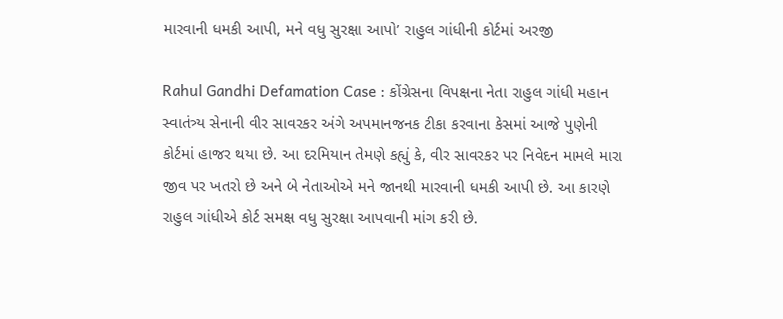મારવાની ધમકી આપી, મને વધુ સુરક્ષા આપો’ રાહુલ ગાંધીની કોર્ટમાં અરજી

Rahul Gandhi Defamation Case : કોંગ્રેસના વિપક્ષના નેતા રાહુલ ગાંધી મહાન સ્વાતંત્ર્ય સેનાની વીર સાવરકર અંગે અપમાનજનક ટીકા કરવાના કેસમાં આજે પુણેની કોર્ટમાં હાજર થયા છે. આ દરમિયાન તેમણે કહ્યું કે, વીર સાવરકર પર નિવેદન મામલે મારા જીવ પર ખતરો છે અને બે નેતાઓએ મને જાનથી મારવાની ધમકી આપી છે. આ કારણે રાહુલ ગાંધીએ કોર્ટ સમક્ષ વધુ સુરક્ષા આપવાની માંગ કરી છે.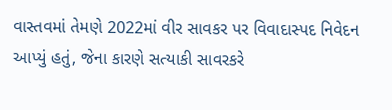વાસ્તવમાં તેમણે 2022માં વીર સાવકર પર વિવાદાસ્પદ નિવેદન આપ્યું હતું, જેના કારણે સત્યાકી સાવરકરે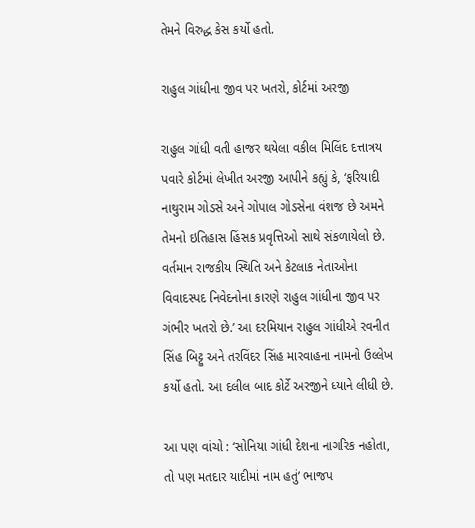તેમને વિરુદ્ધ કેસ કર્યો હતો.

રાહુલ ગાંધીના જીવ પર ખતરો, કોર્ટમાં અરજી

રાહુલ ગાંધી વતી હાજર થયેલા વકીલ મિલિંદ દત્તાત્રય પવારે કોર્ટમાં લેખીત અરજી આપીને કહ્યું કે, ‘ફરિયાદી નાથુરામ ગોડસે અને ગોપાલ ગોડસેના વંશજ છે અમને તેમનો ઇતિહાસ હિંસક પ્રવૃત્તિઓ સાથે સંકળાયેલો છે. વર્તમાન રાજકીય સ્થિતિ અને કેટલાક નેતાઓના વિવાદસ્પદ નિવેદનોના કારણે રાહુલ ગાંધીના જીવ પર ગંભીર ખતરો છે.’ આ દરમિયાન રાહુલ ગાંધીએ રવનીત સિંહ બિટ્ટુ અને તરવિંદર સિંહ મારવાહના નામનો ઉલ્લેખ કર્યો હતો. આ દલીલ બાદ કોર્ટે અરજીને ધ્યાને લીધી છે.

આ પણ વાંચો : ‘સોનિયા ગાંધી દેશના નાગરિક નહોતા, તો પણ મતદાર યાદીમાં નામ હતું’ ભાજપ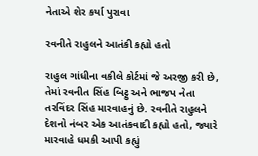નેતાએ શેર કર્યા પુરાવા

રવનીતે રાહુલને આતંકી કહ્યો હતો

રાહુલ ગાંધીના વકીલે કોર્ટમાં જે અરજી કરી છે, તેમાં રવનીત સિંહ બિટ્ટુ અને ભાજપ નેતા તરવિંદર સિંહ મારવાહનું છે. રવનીતે રાહુલને દેશનો નંબર એક આતંકવાદી કહ્યો હતો, જ્યારે મારવાહે ધમકી આપી કહ્યું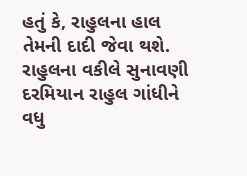હતું કે, રાહુલના હાલ તેમની દાદી જેવા થશે. રાહુલના વકીલે સુનાવણી દરમિયાન રાહુલ ગાંધીને વધુ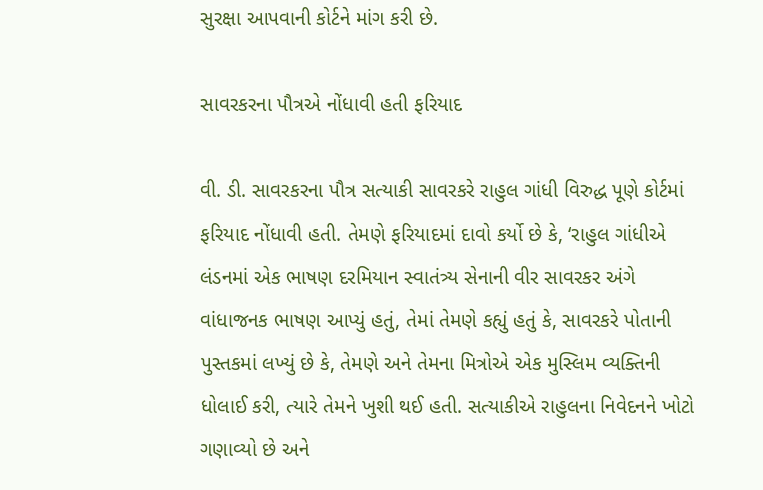સુરક્ષા આપવાની કોર્ટને માંગ કરી છે.

સાવરકરના પૌત્રએ નોંધાવી હતી ફરિયાદ

વી. ડી. સાવરકરના પૌત્ર સત્યાકી સાવરકરે રાહુલ ગાંધી વિરુદ્ધ પૂણે કોર્ટમાં ફરિયાદ નોંધાવી હતી. તેમણે ફરિયાદમાં દાવો કર્યો છે કે, ‘રાહુલ ગાંધીએ લંડનમાં એક ભાષણ દરમિયાન સ્વાતંત્ર્ય સેનાની વીર સાવરકર અંગે વાંધાજનક ભાષણ આપ્યું હતું, તેમાં તેમણે કહ્યું હતું કે, સાવરકરે પોતાની પુસ્તકમાં લખ્યું છે કે, તેમણે અને તેમના મિત્રોએ એક મુસ્લિમ વ્યક્તિની ધોલાઈ કરી, ત્યારે તેમને ખુશી થઈ હતી. સત્યાકીએ રાહુલના નિવેદનને ખોટો ગણાવ્યો છે અને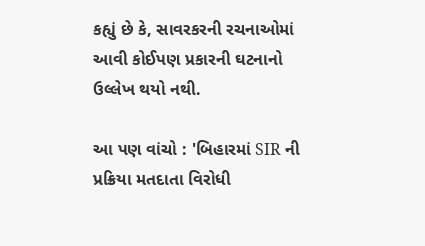કહ્યું છે કે, સાવરકરની રચનાઓમાં આવી કોઈપણ પ્રકારની ઘટનાનો ઉલ્લેખ થયો નથી.

આ પણ વાંચો : 'બિહારમાં SIR ની પ્રક્રિયા મતદાતા વિરોધી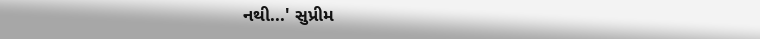નથી...' સુપ્રીમ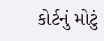કોર્ટનું મોટું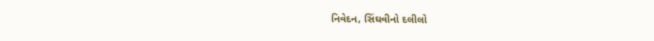નિવેદન, સિંઘવીનો દલીલો